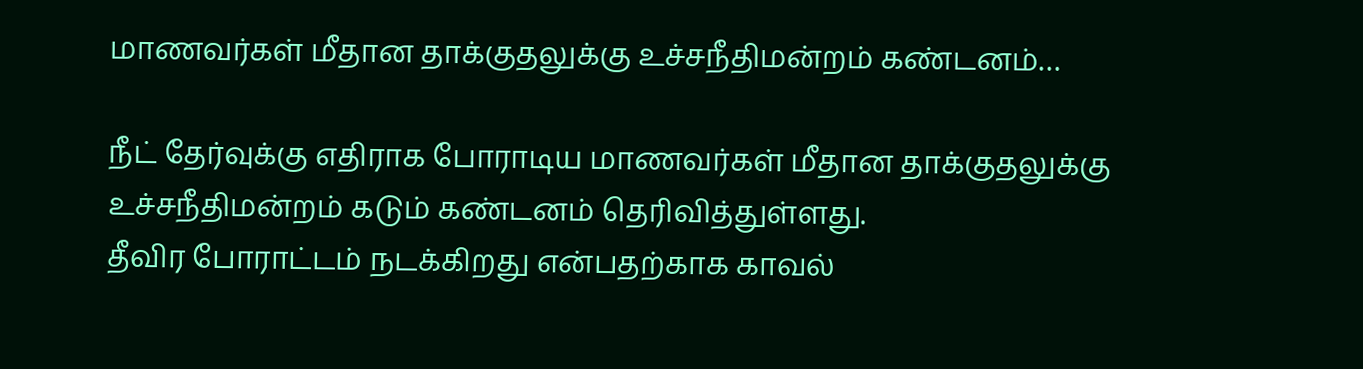மாணவர்கள் மீதான தாக்குதலுக்கு உச்சநீதிமன்றம் கண்டனம்…

நீட் தேர்வுக்கு எதிராக போராடிய மாணவர்கள் மீதான தாக்குதலுக்கு உச்சநீதிமன்றம் கடும் கண்டனம் தெரிவித்துள்ளது.
தீவிர போராட்டம் நடக்கிறது என்பதற்காக காவல்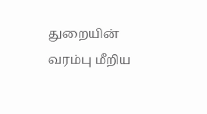துறையின் வரம்பு மீறிய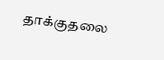தாக்குதலை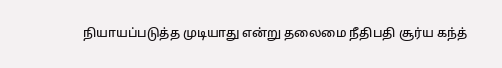நியாயப்படுத்த முடியாது என்று தலைமை நீதிபதி சூர்ய கந்த்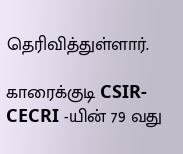தெரிவித்துள்ளார்.

காரைக்குடி CSIR-CECRI -யின் 79 வது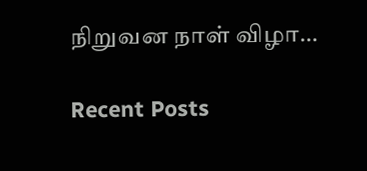நிறுவன நாள் விழா…

Recent Posts